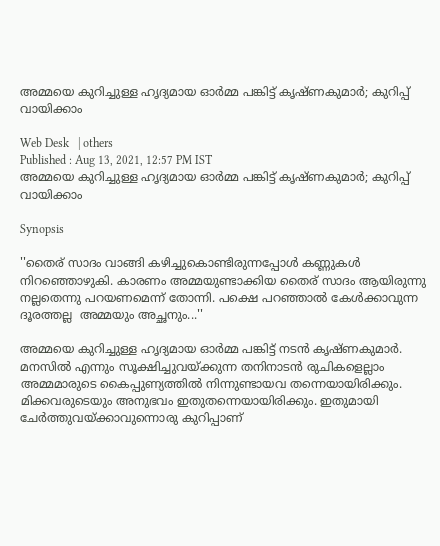അമ്മയെ കുറിച്ചുള്ള ഹൃദ്യമായ ഓര്‍മ്മ പങ്കിട്ട് കൃഷ്ണകുമാര്‍; കുറിപ്പ് വായിക്കാം

Web Desk   | others
Published : Aug 13, 2021, 12:57 PM IST
അമ്മയെ കുറിച്ചുള്ള ഹൃദ്യമായ ഓര്‍മ്മ പങ്കിട്ട് കൃഷ്ണകുമാര്‍; കുറിപ്പ് വായിക്കാം

Synopsis

''തൈര് സാദം വാങ്ങി കഴിച്ചുകൊണ്ടിരുന്നപ്പോള്‍ കണ്ണുകള്‍ നിറഞ്ഞൊഴുകി. കാരണം അമ്മയുണ്ടാക്കിയ തൈര് സാദം ആയിരുന്നു നല്ലതെന്നു പറയണമെന്ന് തോന്നി. പക്ഷെ പറഞ്ഞാല്‍ കേള്‍ക്കാവുന്ന ദൂരത്തല്ല  അമ്മയും അച്ഛനും...''

അമ്മയെ കുറിച്ചുള്ള ഹൃദ്യമായ ഓര്‍മ്മ പങ്കിട്ട് നടന്‍ കൃഷ്ണകുമാര്‍. മനസില്‍ എന്നും സൂക്ഷിച്ചുവയ്ക്കുന്ന തനിനാടന്‍ രുചികളെല്ലാം അമ്മമാരുടെ കൈപ്പുണ്യത്തില്‍ നിന്നുണ്ടായവ തന്നെയായിരിക്കും. മിക്കവരുടെയും അനുഭവം ഇതുതന്നെയായിരിക്കും. ഇതുമായി ചേര്‍ത്തുവയ്ക്കാവുന്നൊരു കുറിപ്പാണ്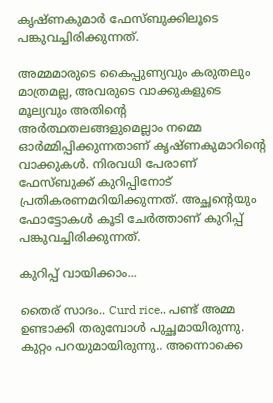കൃഷ്ണകുമാര്‍ ഫേസ്ബുക്കിലൂടെ പങ്കുവച്ചിരിക്കുന്നത്.

അമ്മമാരുടെ കൈപ്പുണ്യവും കരുതലും മാത്രമല്ല, അവരുടെ വാക്കുകളുടെ മൂല്യവും അതിന്റെ അര്‍ത്ഥതലങ്ങളുമെല്ലാം നമ്മെ ഓര്‍മ്മിപ്പിക്കുന്നതാണ് കൃഷ്ണകുമാറിന്റെ വാക്കുകള്‍. നിരവധി പേരാണ് ഫേസ്ബുക്ക് കുറിപ്പിനോട് പ്രതികരണമറിയിക്കുന്നത്. അച്ഛന്റെയും ഫോട്ടോകള്‍ കൂടി ചേര്‍ത്താണ് കുറിപ്പ് പങ്കുവച്ചിരിക്കുന്നത്.

കുറിപ്പ് വായിക്കാം...

തൈര് സാദം.. Curd rice.. പണ്ട് അമ്മ ഉണ്ടാക്കി തരുമ്പോള്‍ പുച്ഛമായിരുന്നു. കുറ്റം പറയുമായിരുന്നു.. അന്നൊക്കെ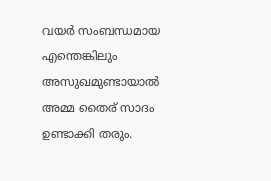വയര്‍ സംബന്ധമായ എന്തെങ്കിലും അസുഖമുണ്ടായാല്‍ അമ്മ തൈര് സാദം ഉണ്ടാക്കി തരും.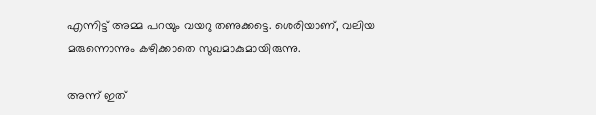എന്നിട്ട് അമ്മ പറയും വയറു തണുക്കട്ടെ. ശെരിയാണ്, വലിയ മരുന്നൊന്നും കഴിക്കാതെ സുഖമാകുമായിരുന്നു.

അന്ന് ഇത്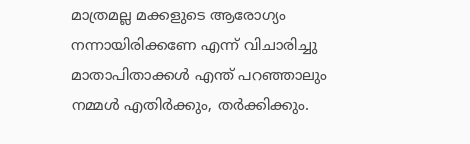മാത്രമല്ല മക്കളുടെ ആരോഗ്യം നന്നായിരിക്കണേ എന്ന് വിചാരിച്ചു മാതാപിതാക്കള്‍ എന്ത് പറഞ്ഞാലും നമ്മള്‍ എതിര്‍ക്കും, തര്‍ക്കിക്കും.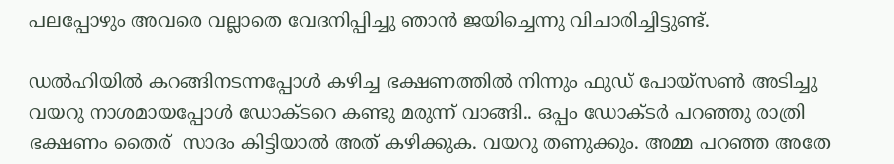പലപ്പോഴും അവരെ വല്ലാതെ വേദനിപ്പിച്ചു ഞാന്‍ ജയിച്ചെന്നു വിചാരിച്ചിട്ടുണ്ട്.

ഡല്‍ഹിയില്‍ കറങ്ങിനടന്നപ്പോള്‍ കഴിച്ച ഭക്ഷണത്തില്‍ നിന്നും ഫുഡ് പോയ്‌സണ്‍ അടിച്ചു വയറു നാശമായപ്പോള്‍ ഡോക്ടറെ കണ്ടു മരുന്ന് വാങ്ങി.. ഒപ്പം ഡോക്ടര്‍ പറഞ്ഞു രാത്രി ഭക്ഷണം തൈര്  സാദം കിട്ടിയാല്‍ അത് കഴിക്കുക. വയറു തണുക്കും. അമ്മ പറഞ്ഞ അതേ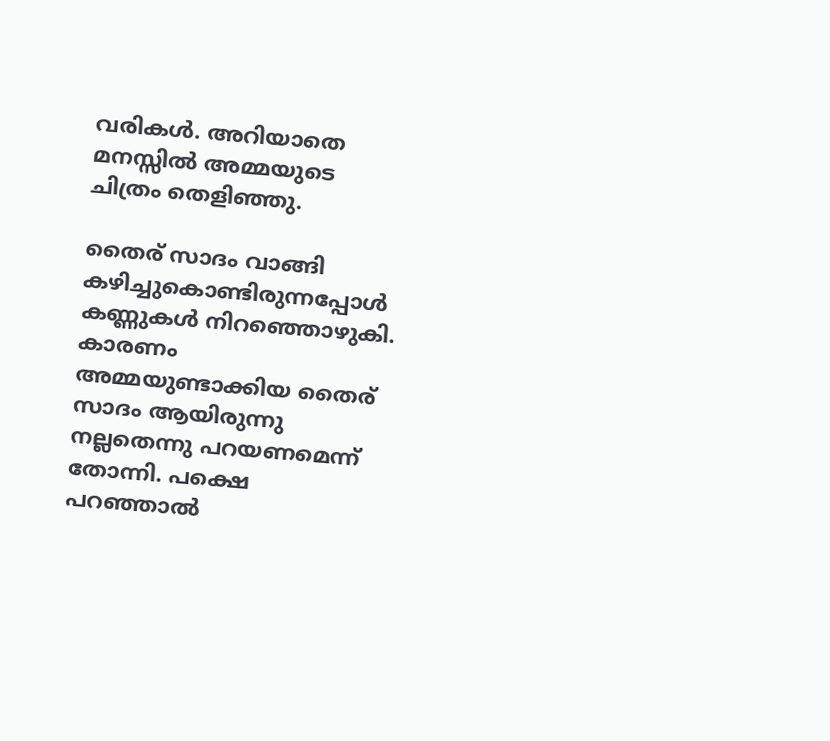വരികള്‍. അറിയാതെ മനസ്സില്‍ അമ്മയുടെ ചിത്രം തെളിഞ്ഞു.

തൈര് സാദം വാങ്ങി കഴിച്ചുകൊണ്ടിരുന്നപ്പോള്‍ കണ്ണുകള്‍ നിറഞ്ഞൊഴുകി. കാരണം അമ്മയുണ്ടാക്കിയ തൈര് സാദം ആയിരുന്നു നല്ലതെന്നു പറയണമെന്ന് തോന്നി. പക്ഷെ പറഞ്ഞാല്‍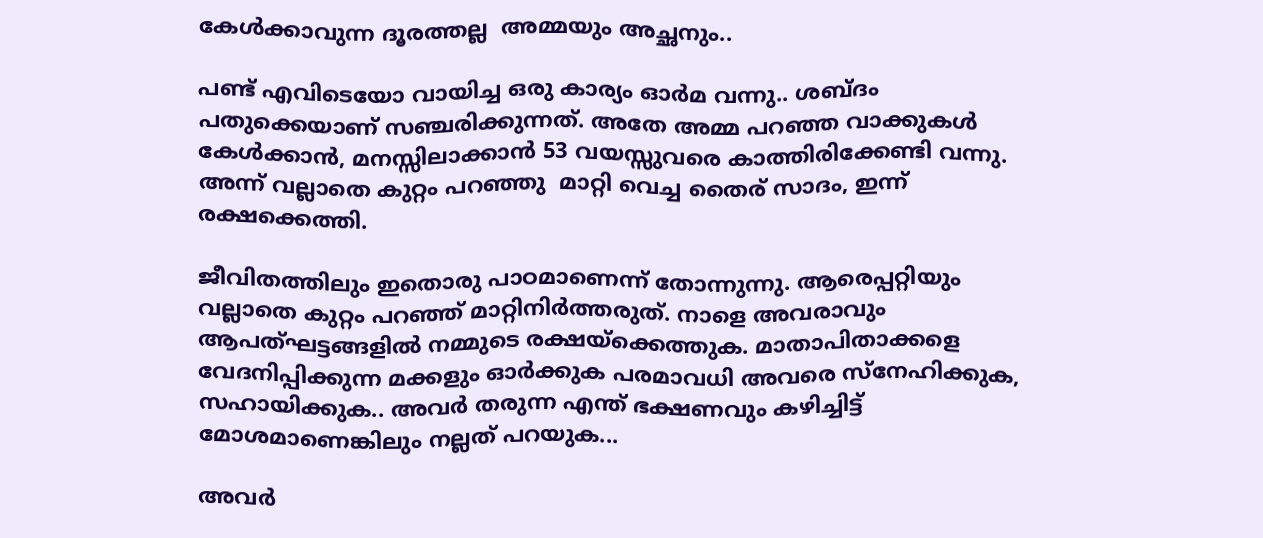കേള്‍ക്കാവുന്ന ദൂരത്തല്ല  അമ്മയും അച്ഛനും..

പണ്ട് എവിടെയോ വായിച്ച ഒരു കാര്യം ഓര്‍മ വന്നു.. ശബ്ദം പതുക്കെയാണ് സഞ്ചരിക്കുന്നത്. അതേ അമ്മ പറഞ്ഞ വാക്കുകള്‍ കേള്‍ക്കാന്‍, മനസ്സിലാക്കാന്‍ 53 വയസ്സുവരെ കാത്തിരിക്കേണ്ടി വന്നു. അന്ന് വല്ലാതെ കുറ്റം പറഞ്ഞു  മാറ്റി വെച്ച തൈര് സാദം, ഇന്ന് രക്ഷക്കെത്തി.

ജീവിതത്തിലും ഇതൊരു പാഠമാണെന്ന് തോന്നുന്നു. ആരെപ്പറ്റിയും വല്ലാതെ കുറ്റം പറഞ്ഞ് മാറ്റിനിര്‍ത്തരുത്. നാളെ അവരാവും ആപത്ഘട്ടങ്ങളില്‍ നമ്മുടെ രക്ഷയ്‌ക്കെത്തുക. മാതാപിതാക്കളെ വേദനിപ്പിക്കുന്ന മക്കളും ഓര്‍ക്കുക പരമാവധി അവരെ സ്‌നേഹിക്കുക, സഹായിക്കുക.. അവര്‍ തരുന്ന എന്ത് ഭക്ഷണവും കഴിച്ചിട്ട്  മോശമാണെങ്കിലും നല്ലത് പറയുക...

അവര്‍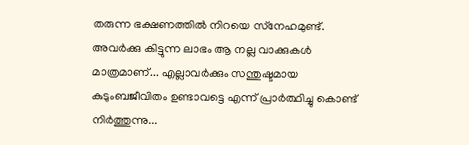തരുന്ന ഭക്ഷണത്തില്‍ നിറയെ സ്‌നേഹമുണ്ട്. അവര്‍ക്കു കിട്ടുന്ന ലാഭം ആ നല്ല വാക്കുകള്‍ മാത്രമാണ്... എല്ലാവര്‍ക്കും സന്തുഷ്ടമായ കുടുംബജീവിതം ഉണ്ടാവട്ടെ എന്ന് പ്രാര്‍ത്ഥിച്ചു കൊണ്ട് നിര്‍ത്തുന്നു...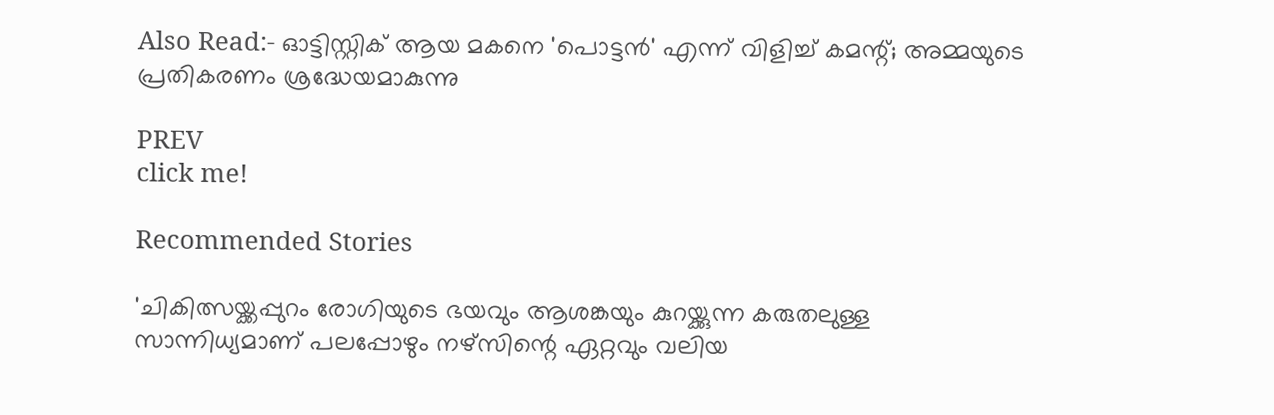Also Read:- ഓട്ടിസ്റ്റിക് ആയ മകനെ 'പൊട്ടന്‍' എന്ന് വിളിച്ച് കമന്റ്; അമ്മയുടെ പ്രതികരണം ശ്രദ്ധേയമാകുന്നു

PREV
click me!

Recommended Stories

'ചികിത്സയ്ക്കപ്പുറം രോഗിയുടെ ഭയവും ആശങ്കയും കുറയ്ക്കുന്ന കരുതലുള്ള സാന്നിധ്യമാണ് പലപ്പോഴും നഴ്സിന്റെ ഏറ്റവും വലിയ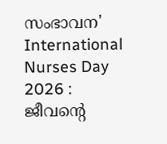സംഭാവന'
International Nurses Day 2026 : ജീവന്റെ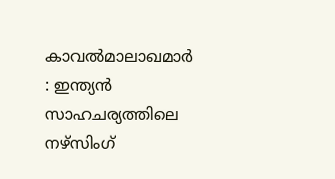കാവൽമാലാഖമാർ : ഇന്ത്യൻ സാഹചര്യത്തിലെ നഴ്സിംഗ്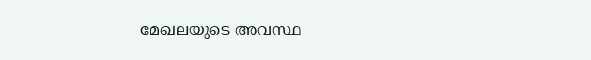മേഖലയുടെ അവസ്ഥ